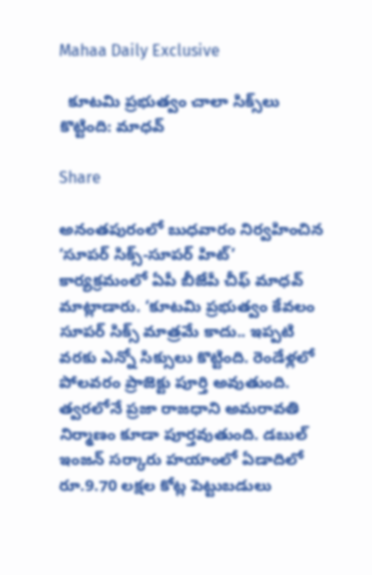Mahaa Daily Exclusive

  కూటమి ప్రభుత్వం చాలా సిక్స్‌లు కొట్టింది: మాధవ్

Share

అనంతపురంలో బుధవారం నిర్వహించిన ‘సూపర్ సిక్స్-సూపర్ హిట్’ కార్యక్రమంలో ఏపీ బీజేపీ చీఫ్ మాధవ్ మాట్లాడారు. ‘కూటమి ప్రభుత్వం కేవలం సూపర్ సిక్స్ మాత్రమే కాదు.. ఇప్పటి వరకు ఎన్నో సిక్సులు కొట్టింది. రెండేళ్లలో పోలవరం ప్రాజెక్టు పూర్తి అవుతుంది. త్వరలోనే ప్రజా రాజధాని అమరావతి నిర్మాణం కూడా పూర్తవుతుంది. డబుల్ ఇంజన్ సర్కారు హయాంలో ఏడాదిలో రూ.9.70 లక్షల కోట్ల పెట్టుబడులు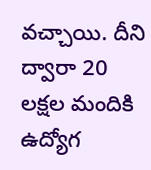వచ్చాయి. దీని ద్వారా 20 లక్షల మందికి ఉద్యోగ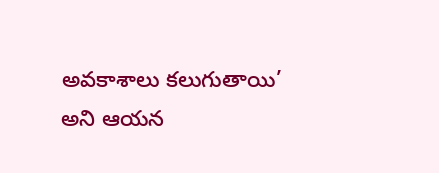అవకాశాలు కలుగుతాయి’ అని ఆయన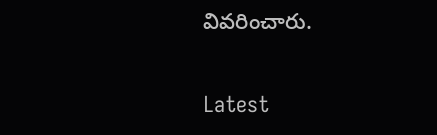వివరించారు.

Latest